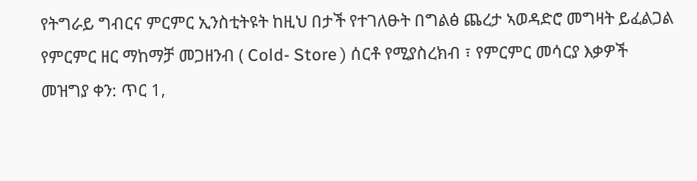የትግራይ ግብርና ምርምር ኢንስቲትዩት ከዚህ በታች የተገለፁት በግልፅ ጨረታ ኣወዳድሮ መግዛት ይፈልጋል የምርምር ዘር ማከማቻ መጋዘንብ ( Cold- Store ) ሰርቶ የሚያስረክብ ፣ የምርምር መሳርያ እቃዎች
መዝግያ ቀን: ጥር 1,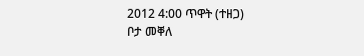2012 4:00 ጥዋት (ተዘጋ)
ቦታ መቐለ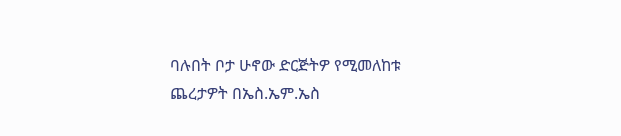ባሉበት ቦታ ሁኖው ድርጅትዎ የሚመለከቱ ጨረታዎት በኤስ.ኤም.ኤስ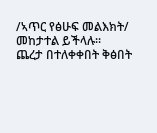/ኣጥር የፅሁፍ መልእክት/ መከታተል ይችላሉ።
ጨረታ በተለቀቀበት ቅፅበት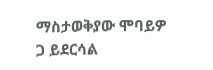ማስታወቅያው ሞባይዎ ጋ ይደርሳል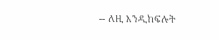-- ለዚ እንዲከፍሉት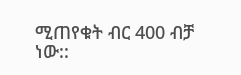ሚጠየቁት ብር 400 ብቻ ነው::